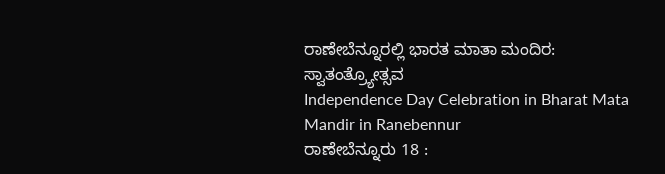ರಾಣೇಬೆನ್ನೂರಲ್ಲಿ ಭಾರತ ಮಾತಾ ಮಂದಿರ: ಸ್ವಾತಂತ್ರ್ಯೋತ್ಸವ
Independence Day Celebration in Bharat Mata Mandir in Ranebennur
ರಾಣೇಬೆನ್ನೂರು 18 :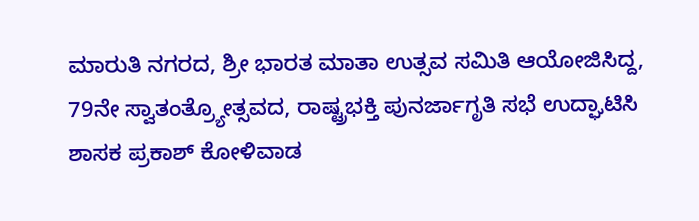ಮಾರುತಿ ನಗರದ, ಶ್ರೀ ಭಾರತ ಮಾತಾ ಉತ್ಸವ ಸಮಿತಿ ಆಯೋಜಿಸಿದ್ದ, 79ನೇ ಸ್ವಾತಂತ್ರ್ಯೋತ್ಸವದ, ರಾಷ್ಟ್ರಭಕ್ತಿ ಪುನರ್ಜಾಗೃತಿ ಸಭೆ ಉದ್ಘಾಟಿಸಿ ಶಾಸಕ ಪ್ರಕಾಶ್ ಕೋಳಿವಾಡ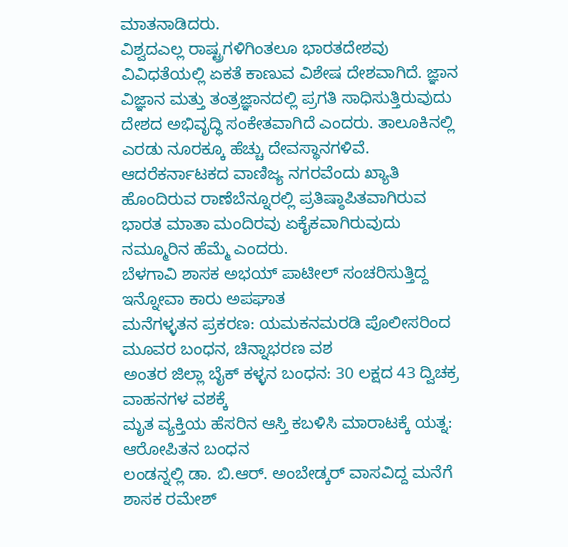ಮಾತನಾಡಿದರು.
ವಿಶ್ವದಎಲ್ಲ ರಾಷ್ಟ್ರಗಳಿಗಿಂತಲೂ ಭಾರತದೇಶವು ವಿವಿಧತೆಯಲ್ಲಿ ಏಕತೆ ಕಾಣುವ ವಿಶೇಷ ದೇಶವಾಗಿದೆ. ಜ್ಞಾನ ವಿಜ್ಞಾನ ಮತ್ತು ತಂತ್ರಜ್ಞಾನದಲ್ಲಿ ಪ್ರಗತಿ ಸಾಧಿಸುತ್ತಿರುವುದು ದೇಶದ ಅಭಿವೃದ್ಧಿ ಸಂಕೇತವಾಗಿದೆ ಎಂದರು. ತಾಲೂಕಿನಲ್ಲಿ ಎರಡು ನೂರಕ್ಕೂ ಹೆಚ್ಚು ದೇವಸ್ಥಾನಗಳಿವೆ. ಆದರೆಕರ್ನಾಟಕದ ವಾಣಿಜ್ಯ ನಗರವೆಂದು ಖ್ಯಾತಿ ಹೊಂದಿರುವ ರಾಣೆಬೆನ್ನೂರಲ್ಲಿ ಪ್ರತಿಷ್ಠಾಪಿತವಾಗಿರುವ ಭಾರತ ಮಾತಾ ಮಂದಿರವು ಏಕೈಕವಾಗಿರುವುದು ನಮ್ಮೂರಿನ ಹೆಮ್ಮೆ ಎಂದರು.
ಬೆಳಗಾವಿ ಶಾಸಕ ಅಭಯ್ ಪಾಟೀಲ್ ಸಂಚರಿಸುತ್ತಿದ್ದ ಇನ್ನೋವಾ ಕಾರು ಅಪಘಾತ
ಮನೆಗಳ್ಳತನ ಪ್ರಕರಣ: ಯಮಕನಮರಡಿ ಪೊಲೀಸರಿಂದ ಮೂವರ ಬಂಧನ, ಚಿನ್ನಾಭರಣ ವಶ
ಅಂತರ ಜಿಲ್ಲಾ ಬೈಕ್ ಕಳ್ಳನ ಬಂಧನ: 30 ಲಕ್ಷದ 43 ದ್ವಿಚಕ್ರ ವಾಹನಗಳ ವಶಕ್ಕೆ
ಮೃತ ವ್ಯಕ್ತಿಯ ಹೆಸರಿನ ಆಸ್ತಿ ಕಬಳಿಸಿ ಮಾರಾಟಕ್ಕೆ ಯತ್ನ: ಆರೋಪಿತನ ಬಂಧನ
ಲಂಡನ್ನಲ್ಲಿ ಡಾ. ಬಿ.ಆರ್. ಅಂಬೇಡ್ಕರ್ ವಾಸವಿದ್ದ ಮನೆಗೆ ಶಾಸಕ ರಮೇಶ್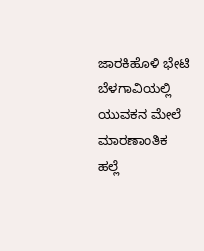ಜಾರಕಿಹೊಳಿ ಭೇಟಿ
ಬೆಳಗಾವಿಯಲ್ಲಿ ಯುವಕನ ಮೇಲೆ ಮಾರಣಾಂತಿಕ ಹಲ್ಲೆ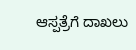ಆಸ್ಪತ್ರೆಗೆ ದಾಖಲು